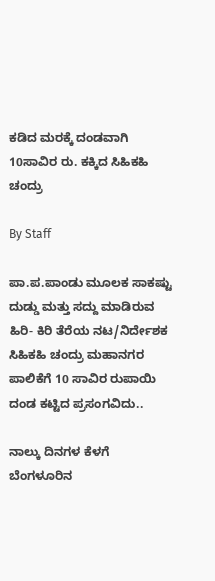ಕಡಿದ ಮರಕ್ಕೆ ದಂಡವಾಗಿ 10ಸಾವಿರ ರು. ಕಕ್ಕಿದ ಸಿಹಿಕಹಿ ಚಂದ್ರು

By Staff

ಪಾ.ಪ.ಪಾಂಡು ಮೂಲಕ ಸಾಕಷ್ಟು ದುಡ್ಡು ಮತ್ತು ಸದ್ದು ಮಾಡಿರುವ ಹಿರಿ- ಕಿರಿ ತೆರೆಯ ನಟ/ನಿರ್ದೇಶಕ ಸಿಹಿಕಹಿ ಚಂದ್ರು ಮಹಾನಗರ ಪಾಲಿಕೆಗೆ 10 ಸಾವಿರ ರುಪಾಯಿ ದಂಡ ಕಟ್ಟಿದ ಪ್ರಸಂಗವಿದು..

ನಾಲ್ಕು ದಿನಗಳ ಕೆಳಗೆ ಬೆಂಗಳೂರಿನ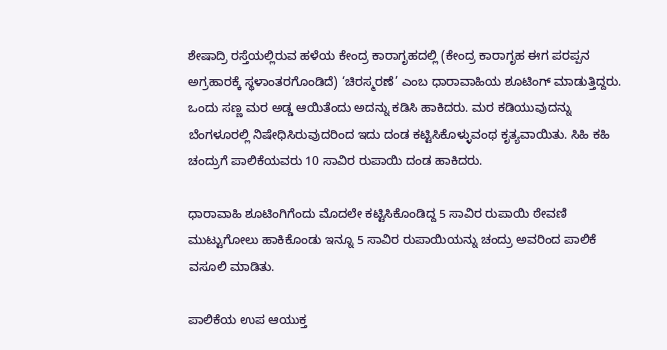ಶೇಷಾದ್ರಿ ರಸ್ತೆಯಲ್ಲಿರುವ ಹಳೆಯ ಕೇಂದ್ರ ಕಾರಾಗೃಹದಲ್ಲಿ (ಕೇಂದ್ರ ಕಾರಾಗೃಹ ಈಗ ಪರಪ್ಪನ ಅಗ್ರಹಾರಕ್ಕೆ ಸ್ಥಳಾಂತರಗೊಂಡಿದೆ) ‘ಚಿರಸ್ಮರಣೆ’ ಎಂಬ ಧಾರಾವಾಹಿಯ ಶೂಟಿಂಗ್‌ ಮಾಡುತ್ತಿದ್ದರು. ಒಂದು ಸಣ್ಣ ಮರ ಅಡ್ಡ ಆಯಿತೆಂದು ಅದನ್ನು ಕಡಿಸಿ ಹಾಕಿದರು. ಮರ ಕಡಿಯುವುದನ್ನು ಬೆಂಗಳೂರಲ್ಲಿ ನಿಷೇಧಿಸಿರುವುದರಿಂದ ಇದು ದಂಡ ಕಟ್ಟಿಸಿಕೊಳ್ಳುವಂಥ ಕೃತ್ಯವಾಯಿತು. ಸಿಹಿ ಕಹಿ ಚಂದ್ರುಗೆ ಪಾಲಿಕೆಯವರು 10 ಸಾವಿರ ರುಪಾಯಿ ದಂಡ ಹಾಕಿದರು.

ಧಾರಾವಾಹಿ ಶೂಟಿಂಗಿಗೆಂದು ಮೊದಲೇ ಕಟ್ಟಿಸಿಕೊಂಡಿದ್ದ 5 ಸಾವಿರ ರುಪಾಯಿ ಠೇವಣಿ ಮುಟ್ಟುಗೋಲು ಹಾಕಿಕೊಂಡು ಇನ್ನೂ 5 ಸಾವಿರ ರುಪಾಯಿಯನ್ನು ಚಂದ್ರು ಅವರಿಂದ ಪಾಲಿಕೆ ವಸೂಲಿ ಮಾಡಿತು.

ಪಾಲಿಕೆಯ ಉಪ ಆಯುಕ್ತ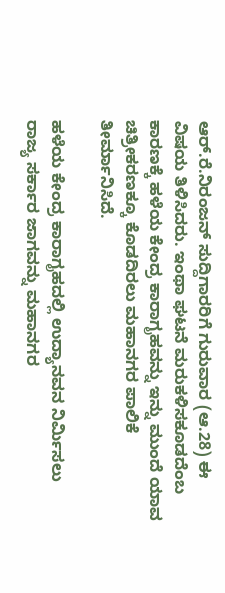ಆರ್‌.ರೆ.ನಿರಂಜನ್‌ ಸುದ್ದಿಗಾರರಿಗೆ ಗುರುವಾರ (ಆ.28) ಈ ವಿಷಯ ತಿಳಿಸಿದರು. ಇಂಥಾ ಘಟನೆ ಮರುಕಳಿಸಕೂಡದೆಂಬ ಕಾರಣಕ್ಕೆ ಹಳೆಯ ಕೇಂದ್ರ ಕಾರಾಗೃಹವನ್ನು ಇನ್ನು ಮುಂದೆ ಯಾವ ಚಿತ್ರೀಕರಣಕ್ಕೂ ಕೊಡದಿರಲು ಮಹಾನಗರ ಪಾಲಿಕೆ ತೀರ್ಮಾನಿಸಿದೆ.

ಹಳೆಯ ಕೇಂದ್ರ ಕಾರಾಗೃಹದಲ್ಲಿ ಉದ್ಯಾನವನ ನಿರ್ಮಿಸಲು ರಾಜ್ಯ ಸರ್ಕಾರ ಜಾಗವನ್ನು ಮಹಾನಗರ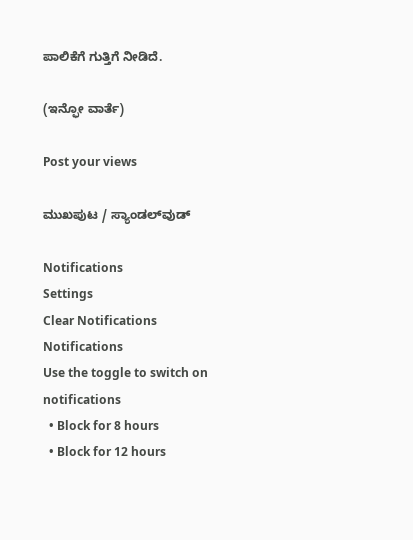ಪಾಲಿಕೆಗೆ ಗುತ್ತಿಗೆ ನೀಡಿದೆ.

(ಇನ್ಫೋ ವಾರ್ತೆ)

Post your views

ಮುಖಪುಟ / ಸ್ಯಾಂಡಲ್‌ವುಡ್‌

Notifications
Settings
Clear Notifications
Notifications
Use the toggle to switch on notifications
  • Block for 8 hours
  • Block for 12 hours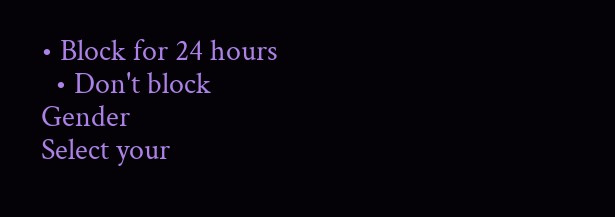• Block for 24 hours
  • Don't block
Gender
Select your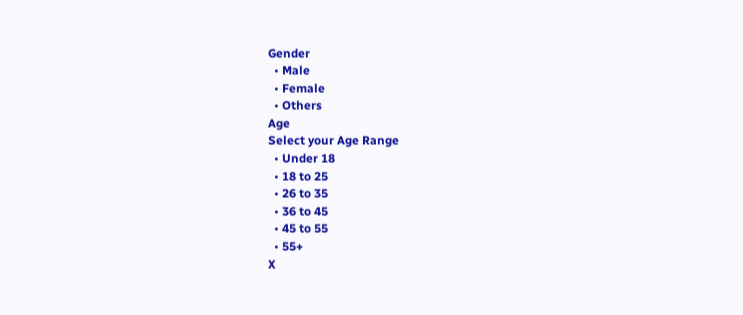Gender
  • Male
  • Female
  • Others
Age
Select your Age Range
  • Under 18
  • 18 to 25
  • 26 to 35
  • 36 to 45
  • 45 to 55
  • 55+
X